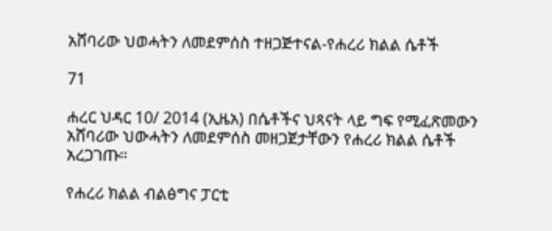አሸባሪው ህወሓትን ለመደምሰስ ተዘጋጅተናል-የሐረሪ ክልል ሴቶች

71

ሐረር ህዳር 10/ 2014 (ኢዜአ) በሴቶችና ህጻናት ላይ ግፍ የሚፈጽመውን አሸባሪው ህውሓትን ለመደምሰስ መዘጋጀታቸውን የሐረሪ ክልል ሴቶች አረጋገጡ።

የሐረሪ ክልል ብልፅግና ፓርቲ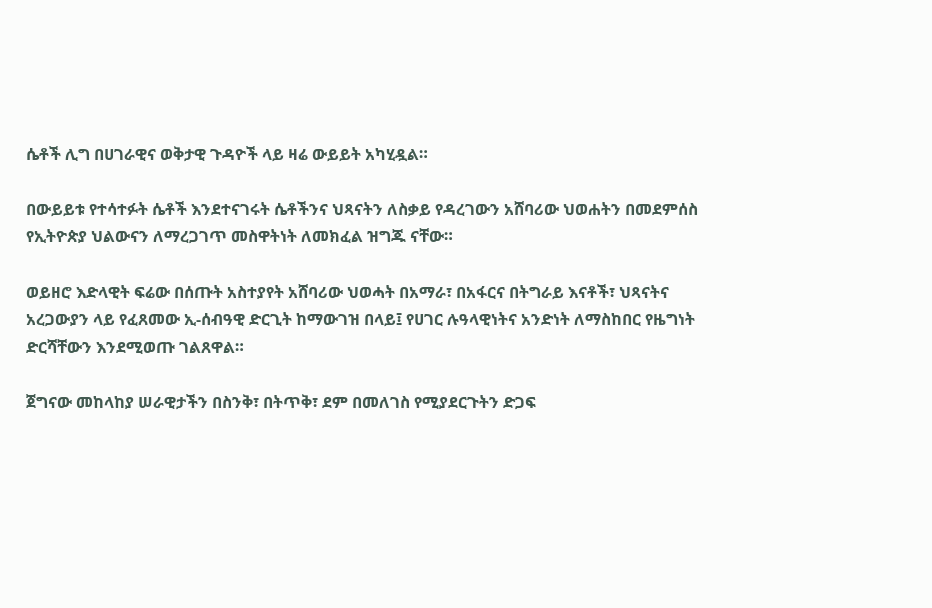ሴቶች ሊግ በሀገራዊና ወቅታዊ ጉዳዮች ላይ ዛሬ ውይይት አካሂዷል።

በውይይቱ የተሳተፉት ሴቶች እንደተናገሩት ሴቶችንና ህጻናትን ለስቃይ የዳረገውን አሸባሪው ህወሐትን በመደምሰስ የኢትዮጵያ ህልውናን ለማረጋገጥ መስዋትነት ለመክፈል ዝግጁ ናቸው።

ወይዘሮ እድላዊት ፍሬው በሰጡት አስተያየት አሸባሪው ህወሓት በአማራ፣ በአፋርና በትግራይ እናቶች፣ ህጻናትና አረጋውያን ላይ የፈጸመው ኢ-ሰብዓዊ ድርጊት ከማውገዝ በላይ፤ የሀገር ሉዓላዊነትና አንድነት ለማስከበር የዜግነት ድርሻቸውን እንደሚወጡ ገልጸዋል።

ጀግናው መከላከያ ሠራዊታችን በስንቅ፣ በትጥቅ፣ ደም በመለገስ የሚያደርጉትን ድጋፍ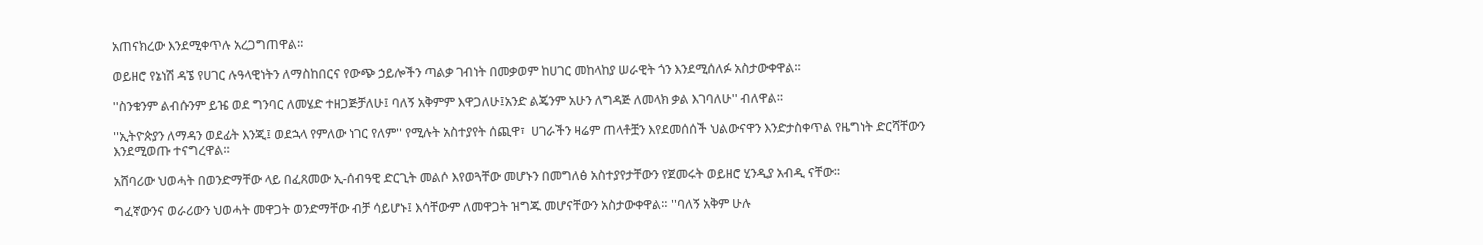አጠናክረው እንደሚቀጥሉ አረጋግጠዋል።

ወይዘሮ የኔነሽ ዳኜ የሀገር ሉዓላዊነትን ለማስከበርና የውጭ ኃይሎችን ጣልቃ ገብነት በመቃወም ከሀገር መከላከያ ሠራዊት ጎን እንደሚሰለፉ አስታውቀዋል።

''ስንቁንም ልብሱንም ይዤ ወደ ግንባር ለመሄድ ተዘጋጅቻለሁ፤ ባለኝ አቅምም እዋጋለሁ፤አንድ ልጄንም አሁን ለግዳጅ ለመላክ ቃል እገባለሁ'' ብለዋል።

''ኢትዮጵያን ለማዳን ወደፊት እንጂ፤ ወደኋላ የምለው ነገር የለም'' የሚሉት አስተያየት ሰጪዋ፣  ሀገራችን ዛሬም ጠላቶቿን እየደመሰሰች ህልውናዋን እንድታስቀጥል የዜግነት ድርሻቸውን እንደሚወጡ ተናግረዋል።

አሸባሪው ህወሓት በወንድማቸው ላይ በፈጸመው ኢ-ሰብዓዊ ድርጊት መልሶ እየወጓቸው መሆኑን በመግለፅ አስተያየታቸውን የጀመሩት ወይዘሮ ሂንዲያ አብዲ ናቸው።

ግፈኛውንና ወራሪውን ህወሓት መዋጋት ወንድማቸው ብቻ ሳይሆኑ፤ እሳቸውም ለመዋጋት ዝግጁ መሆናቸውን አስታውቀዋል። ''ባለኝ አቅም ሁሉ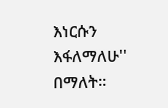እነርሱን እፋለማለሁ'' በማለት።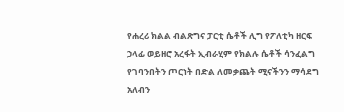የሐረሪ ክልል ብልጽግና ፓርቲ ሴቶች ሊግ የፖለቲካ ዘርፍ ኃላፊ ወይዘሮ አረፋት ኢብራሂም የክልሉ ሴቶች ሳንፈልግ የገባንበትን ጦርነት በድል ለመቃጨት ሚናችንን ማሳደግ አለብን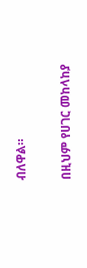ብለዋል።

በዚህም የሀገር መከላከያ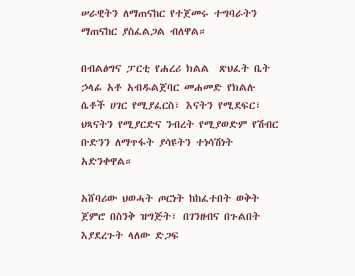ሠራዊትን ለማጠናከር የተጀመሩ ተግባራትን ማጠናከር ያስፈልጋል ብለዋል።

በብልፅግና ፓርቲ የሐረሪ ክልል  ጽህፈት ቤት ኃላፊ አቶ አብዱልጀባር መሐመድ የክልሉ ሴቶች ሀገር የሚያፈርስ፣ እናትን የሚደፍር፣ ህጻናትን የሚያርድና ንብረት የሚያወድም የሽብር ቡድንን ለማጥፋት ያሳዩትን ተነሳሽነት አድንቀዋል።

አሸባሪው ህወሓት ጦርነት ከከፈተበት ወቅት ጀምሮ በስንቅ ዝግጅት፣ በገንዘብና በጉልበት እያደረጉት ላለው ድጋፍ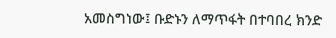አመስግነው፤ ቡድኑን ለማጥፋት በተባበረ ክንድ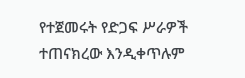የተጀመሩት የድጋፍ ሥራዎች ተጠናክረው እንዲቀጥሉም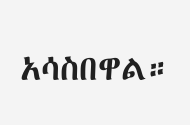አሳስበዋል።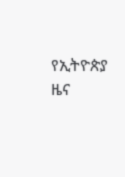የኢትዮጵያ ዜና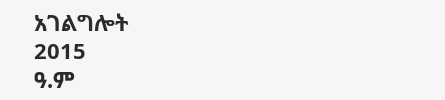አገልግሎት
2015
ዓ.ም